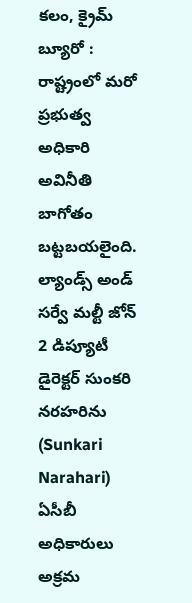కలం, క్రైమ్ బ్యూరో : రాష్ట్రంలో మరో ప్రభుత్వ అధికారి అవినీతి బాగోతం బట్టబయలైంది. ల్యాండ్స్ అండ్ సర్వే మల్టీ జోన్ 2 డిప్యూటీ డైరెక్టర్ సుంకరి నరహరిను (Sunkari Narahari) ఏసీబీ అధికారులు అక్రమ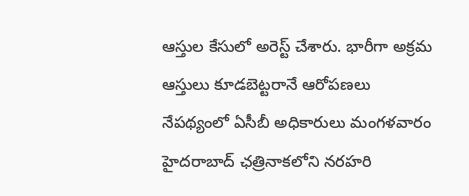ఆస్తుల కేసులో అరెస్ట్ చేశారు. భారీగా అక్రమ ఆస్తులు కూడబెట్టరానే ఆరోపణలు నేపథ్యంలో ఏసీబీ అధికారులు మంగళవారం హైదరాబాద్ ఛత్రినాకలోని నరహరి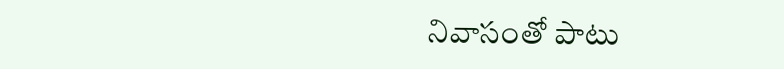నివాసంతో పాటు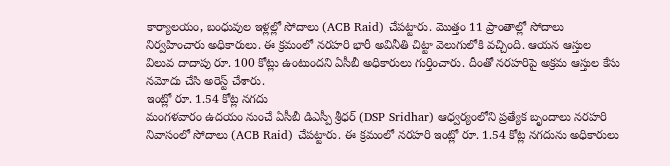కార్యాలయం, బంధువుల ఇళ్లల్లో సోదాలు (ACB Raid) చేపట్టారు. మొత్తం 11 ప్రాంతాల్లో సోదాలు నిర్వహించారు అధికారులు. ఈ క్రమంలో నరహరి భారీ అవినీతి చిట్టా వెలుగులోకి వచ్చింది. ఆయన ఆస్తుల విలువ దాదాపు రూ. 100 కోట్లు ఉంటుందని ఏసీబీ అధికారులు గుర్తించారు. దీంతో నరహరిపై అక్రమ ఆస్తుల కేసు నమోదు చేసి అరెస్ట్ చేశారు.
ఇంట్లో రూ. 1.54 కోట్ల నగదు
మంగళవారం ఉదయం నుంచే ఏసీబీ డిఎస్పీ శ్రీధర్ (DSP Sridhar) ఆధ్వర్యంలోని ప్రత్యేక బృందాలు నరహరి నివాసంలో సోదాలు (ACB Raid) చేపట్టారు. ఈ క్రమంలో నరహరి ఇంట్లో రూ. 1.54 కోట్ల నగదును అధికారులు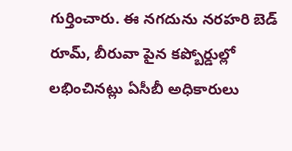గుర్తించారు. ఈ నగదును నరహరి బెడ్ రూమ్, బీరువా పైన కప్బోర్డుల్లో లభించినట్లు ఏసీబీ అధికారులు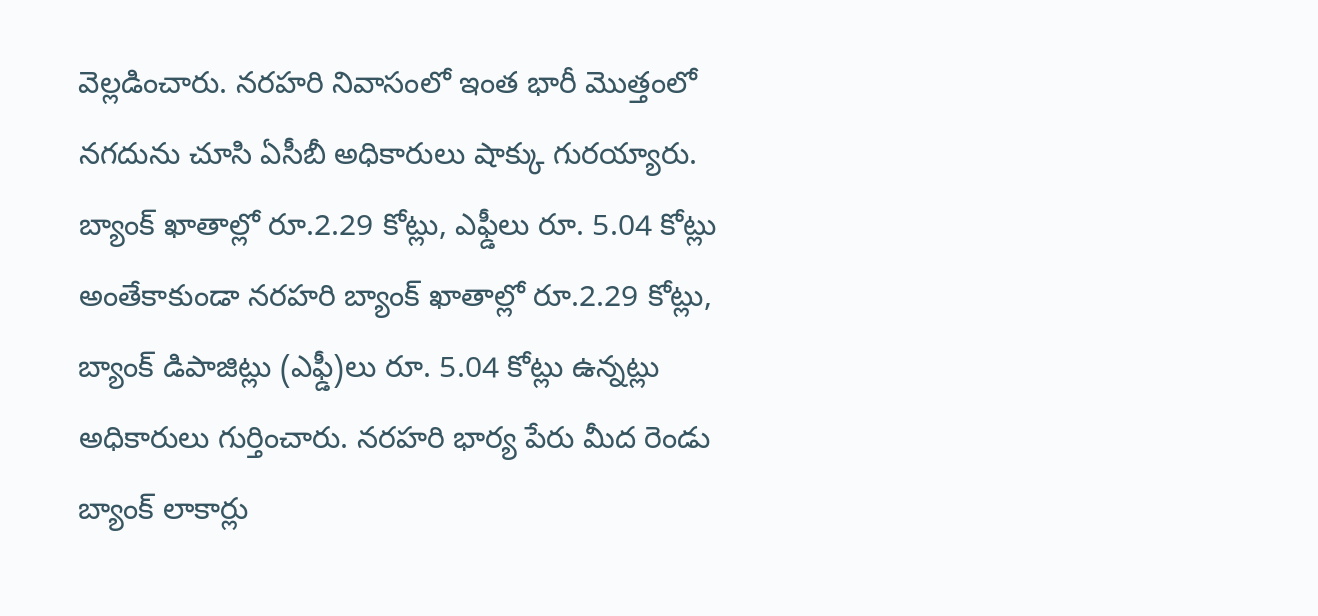వెల్లడించారు. నరహరి నివాసంలో ఇంత భారీ మొత్తంలో నగదును చూసి ఏసీబీ అధికారులు షాక్కు గురయ్యారు.
బ్యాంక్ ఖాతాల్లో రూ.2.29 కోట్లు, ఎఫ్డీలు రూ. 5.04 కోట్లు
అంతేకాకుండా నరహరి బ్యాంక్ ఖాతాల్లో రూ.2.29 కోట్లు, బ్యాంక్ డిపాజిట్లు (ఎఫ్డీ)లు రూ. 5.04 కోట్లు ఉన్నట్లు అధికారులు గుర్తించారు. నరహరి భార్య పేరు మీద రెండు బ్యాంక్ లాకార్లు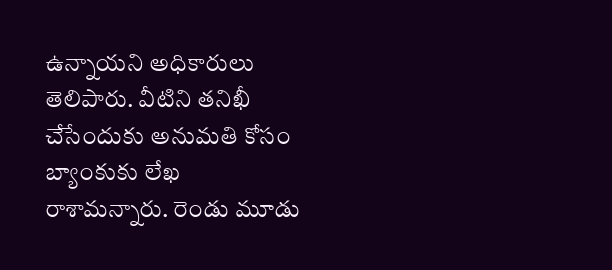ఉన్నాయని అధికారులు తెలిపారు. వీటిని తనిఖీ చేసేందుకు అనుమతి కోసం బ్యాంకుకు లేఖ రాశామన్నారు. రెండు మూడు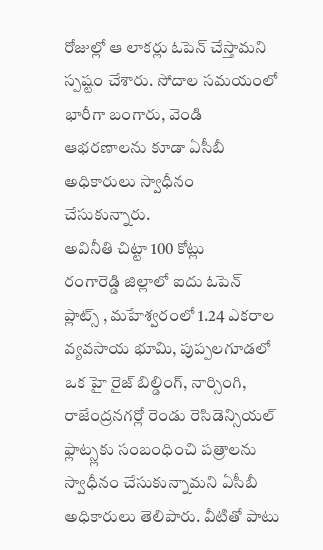రోజుల్లో ఆ లాకర్లు ఓపెన్ చేస్తామని స్పష్టం చేశారు. సోదాల సమయంలో భారీగా బంగారు, వెండి ఆభరణాలను కూడా ఏసీబీ అధికారులు స్వాధీనం చేసుకున్నారు.
అవినీతి చిట్టా 100 కోట్లు
రంగారెడ్డి జిల్లాలో ఐదు ఓపెన్ ప్లాట్స్ , మహేశ్వరంలో 1.24 ఎకరాల వ్యవసాయ భూమి, పుప్పలగూడలో ఒక హై రైజ్ బిల్డింగ్, నార్సింగి, రాజేంద్రనగర్లో రెండు రెసిడెన్సియల్ ఫ్లాట్స్లకు సంబంధించి పత్రాలను స్వాధీనం చేసుకున్నామని ఏసీబీ అధికారులు తెలిపారు. వీటితో పాటు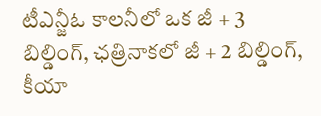టీఎన్జీఓ కాలనీలో ఒక జీ + 3 బిల్డింగ్, ఛత్రినాకలో జీ + 2 బిల్డింగ్, కీయా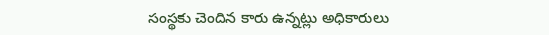సంస్థకు చెందిన కారు ఉన్నట్లు అధికారులు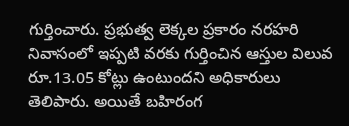గుర్తించారు. ప్రభుత్వ లెక్కల ప్రకారం నరహరి నివాసంలో ఇప్పటి వరకు గుర్తించిన ఆస్తుల విలువ రూ.13.05 కోట్లు ఉంటుందని అధికారులు తెలిపారు. అయితే బహిరంగ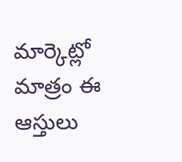మార్కెట్లో మాత్రం ఈ ఆస్తులు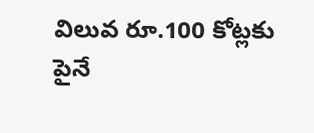విలువ రూ.100 కోట్లకు పైనే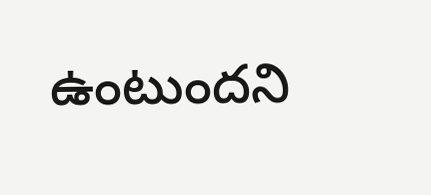ఉంటుందని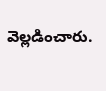వెల్లడించారు.